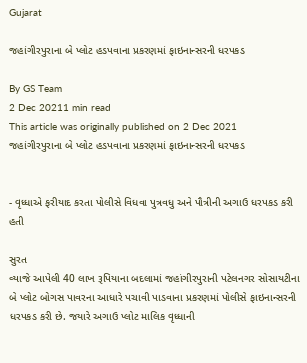Gujarat

જહાંગીરપુરાના બે પ્લોટ હડપવાના પ્રકરણમાં ફાઇનાન્સરની ધરપકડ

By GS Team
2 Dec 20211 min read
This article was originally published on 2 Dec 2021
જહાંગીરપુરાના બે પ્લોટ હડપવાના પ્રકરણમાં ફાઇનાન્સરની ધરપકડ


- વૃધ્ધાએ ફરીયાદ કરતા પોલીસે વિધવા પુત્રવધુ અને પૌત્રીની અગાઉ ધરપકડ કરી હતી

સુરત
વ્યાજે આપેલી 40 લાખ રૂપિયાના બદલામાં જહાંગીરપુરાની પટેલનગર સોસાયટીના બે પ્લોટ બોગસ પાવરના આધારે પચાવી પાડવાના પ્રકરણમાં પોલીસે ફાઇનાન્સરની ધરપકડ કરી છે. જયારે અગાઉ પ્લોટ માલિક વૃધ્ધાની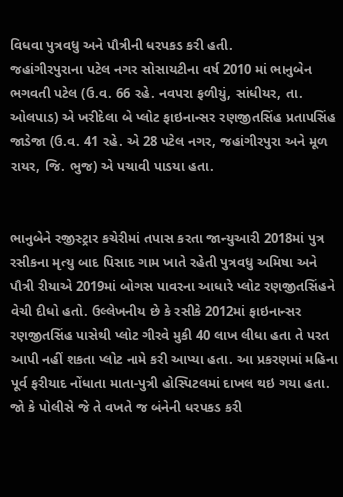વિધવા પુત્રવધુ અને પૌત્રીની ધરપકડ કરી હતી.
જહાંગીરપુરાના પટેલ નગર સોસાયટીના વર્ષ 2010 માં ભાનુબેન ભગવતી પટેલ (ઉ.વ. 66 રહે. નવપરા ફળીયું, સાંધીયર, તા. ઓલપાડ) એ ખરીદેલા બે પ્લોટ ફાઇનાન્સર રણજીતસિંહ પ્રતાપસિંહ જાડેજા (ઉ.વ. 41 રહે. એ 28 પટેલ નગર, જહાંગીરપુરા અને મૂળ રાયર, જિ. ભુજ) એ પચાવી પાડયા હતા.


ભાનુબેને રજીસ્ટ્રાર કચેરીમાં તપાસ કરતા જાન્યુઆરી 2018માં પુત્ર રસીકના મૃત્યુ બાદ પિસાદ ગામ ખાતે રહેતી પુત્રવધુ અમિષા અને પૌત્રી રીયાએ 2019માં બોગસ પાવરના આધારે પ્લોટ રણજીતસિંહને વેચી દીધો હતો. ઉલ્લેખનીય છે કે રસીકે 2012માં ફાઇનાન્સર રણજીતસિંહ પાસેથી પ્લોટ ગીરવે મુકી 40 લાખ લીધા હતા તે પરત આપી નહીં શકતા પ્લોટ નામે કરી આપ્યા હતા. આ પ્રકરણમાં મહિના પૂર્વ ફરીયાદ નોંધાતા માતા-પુત્રી હોસ્પિટલમાં દાખલ થઇ ગયા હતા. જો કે પોલીસે જે તે વખતે જ બંનેની ધરપકડ કરી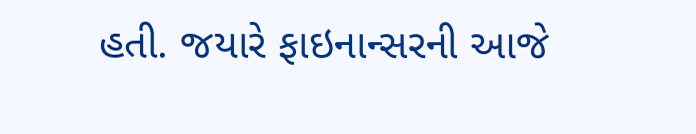હતી. જયારે ફાઇનાન્સરની આજે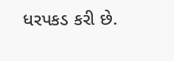ધરપકડ કરી છે.